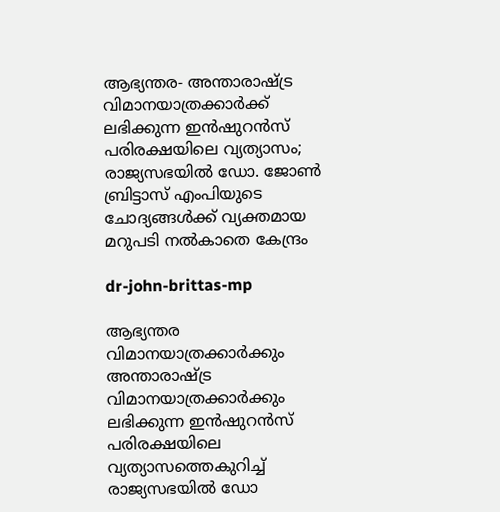ആഭ്യന്തര- അന്താരാഷ്ട്ര വിമാനയാത്രക്കാര്‍ക്ക് ലഭിക്കുന്ന ഇന്‍ഷുറന്‍സ് പരിരക്ഷയിലെ വ്യത്യാസം; രാജ്യസഭയില്‍ ഡോ. ജോണ്‍ ബ്രിട്ടാസ് എംപിയുടെ ചോദ്യങ്ങള്‍ക്ക് വ്യക്തമായ മറുപടി നല്‍കാതെ കേന്ദ്രം

dr-john-brittas-mp

ആഭ്യന്തര വിമാനയാത്രക്കാര്‍ക്കും അന്താരാഷ്ട്ര വിമാനയാത്രക്കാര്‍ക്കും ലഭിക്കുന്ന ഇന്‍ഷുറന്‍സ് പരിരക്ഷയിലെ വ്യത്യാസത്തെകുറിച്ച് രാജ്യസഭയില്‍ ഡോ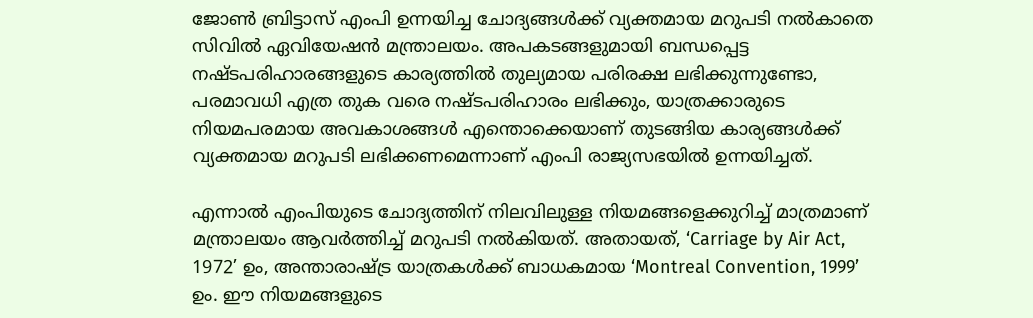ജോണ്‍ ബ്രിട്ടാസ് എംപി ഉന്നയിച്ച ചോദ്യങ്ങള്‍ക്ക് വ്യക്തമായ മറുപടി നല്‍കാതെ സിവില്‍ ഏവിയേഷന്‍ മന്ത്രാലയം. അപകടങ്ങളുമായി ബന്ധപ്പെട്ട നഷ്ടപരിഹാരങ്ങളുടെ കാര്യത്തില്‍ തുല്യമായ പരിരക്ഷ ലഭിക്കുന്നുണ്ടോ, പരമാവധി എത്ര തുക വരെ നഷ്ടപരിഹാരം ലഭിക്കും, യാത്രക്കാരുടെ നിയമപരമായ അവകാശങ്ങള്‍ എന്തൊക്കെയാണ് തുടങ്ങിയ കാര്യങ്ങള്‍ക്ക് വ്യക്തമായ മറുപടി ലഭിക്കണമെന്നാണ് എംപി രാജ്യസഭയില്‍ ഉന്നയിച്ചത്.

എന്നാല്‍ എംപിയുടെ ചോദ്യത്തിന് നിലവിലുള്ള നിയമങ്ങളെക്കുറിച്ച് മാത്രമാണ് മന്ത്രാലയം ആവര്‍ത്തിച്ച് മറുപടി നല്‍കിയത്. അതായത്, ‘Carriage by Air Act, 1972’ ഉം, അന്താരാഷ്ട്ര യാത്രകള്‍ക്ക് ബാധകമായ ‘Montreal Convention, 1999’ ഉം. ഈ നിയമങ്ങളുടെ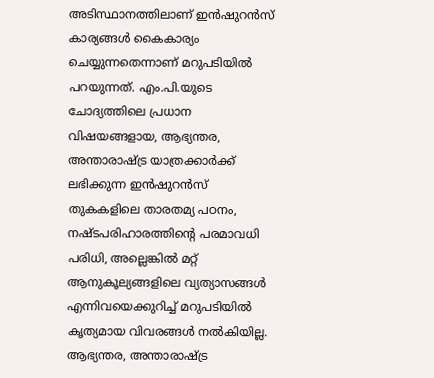അടിസ്ഥാനത്തിലാണ് ഇന്‍ഷുറന്‍സ് കാര്യങ്ങള്‍ കൈകാര്യം ചെയ്യുന്നതെന്നാണ് മറുപടിയില്‍ പറയുന്നത്. എം.പി.യുടെ ചോദ്യത്തിലെ പ്രധാന വിഷയങ്ങളായ, ആഭ്യന്തര, അന്താരാഷ്ട്ര യാത്രക്കാര്‍ക്ക് ലഭിക്കുന്ന ഇന്‍ഷുറന്‍സ് തുകകളിലെ താരതമ്യ പഠനം, നഷ്ടപരിഹാരത്തിന്റെ പരമാവധി പരിധി, അല്ലെങ്കില്‍ മറ്റ് ആനുകൂല്യങ്ങളിലെ വ്യത്യാസങ്ങള്‍ എന്നിവയെക്കുറിച്ച് മറുപടിയില്‍ കൃത്യമായ വിവരങ്ങള്‍ നല്‍കിയില്ല. ആഭ്യന്തര, അന്താരാഷ്ട്ര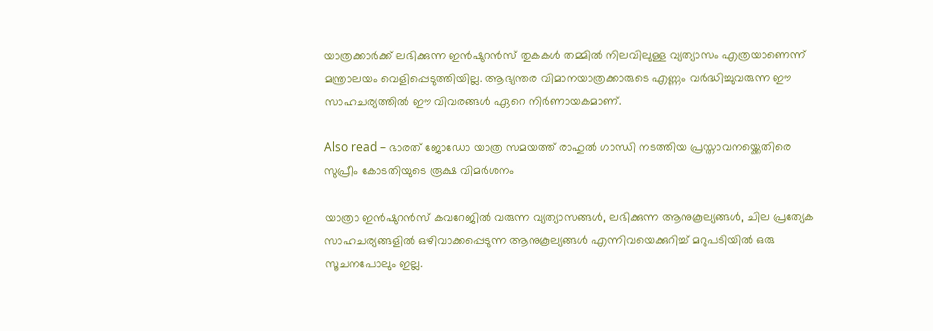യാത്രക്കാര്‍ക്ക് ലഭിക്കുന്ന ഇന്‍ഷുറന്‍സ് തുകകള്‍ തമ്മില്‍ നിലവിലുള്ള വ്യത്യാസം എത്രയാണെന്ന് മന്ത്രാലയം വെളിപ്പെടുത്തിയില്ല. ആഭ്യന്തര വിമാനയാത്രക്കാരുടെ എണ്ണം വര്‍ദ്ധിച്ചുവരുന്ന ഈ സാഹചര്യത്തില്‍ ഈ വിവരങ്ങള്‍ ഏറെ നിര്‍ണായകമാണ്.

Also read – ഭാരത് ജോഡോ യാത്ര സമയത്ത് രാഹുൽ ഗാന്ധി നടത്തിയ പ്രസ്താവനയ്ക്കെതിരെ സുപ്രീം കോടതിയുടെ രൂക്ഷ വിമർശനം

യാത്രാ ഇന്‍ഷുറന്‍സ് കവറേജില്‍ വരുന്ന വ്യത്യാസങ്ങള്‍, ലഭിക്കുന്ന ആനുകൂല്യങ്ങള്‍, ചില പ്രത്യേക സാഹചര്യങ്ങളില്‍ ഒഴിവാക്കപ്പെടുന്ന ആനുകൂല്യങ്ങള്‍ എന്നിവയെക്കുറിച്ച് മറുപടിയില്‍ ഒരു സൂചനപോലും ഇല്ല.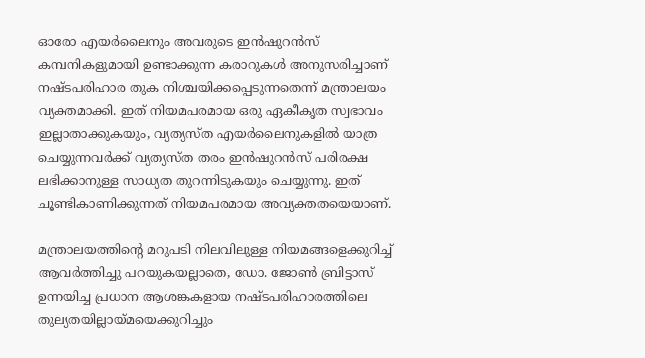ഓരോ എയര്‍ലൈനും അവരുടെ ഇന്‍ഷുറന്‍സ് കമ്പനികളുമായി ഉണ്ടാക്കുന്ന കരാറുകള്‍ അനുസരിച്ചാണ് നഷ്ടപരിഹാര തുക നിശ്ചയിക്കപ്പെടുന്നതെന്ന് മന്ത്രാലയം വ്യക്തമാക്കി. ഇത് നിയമപരമായ ഒരു ഏകീകൃത സ്വഭാവം ഇല്ലാതാക്കുകയും, വ്യത്യസ്ത എയര്‍ലൈനുകളില്‍ യാത്ര ചെയ്യുന്നവര്‍ക്ക് വ്യത്യസ്ത തരം ഇന്‍ഷുറന്‍സ് പരിരക്ഷ ലഭിക്കാനുള്ള സാധ്യത തുറന്നിടുകയും ചെയ്യുന്നു. ഇത് ചൂണ്ടികാണിക്കുന്നത് നിയമപരമായ അവ്യക്തതയെയാണ്.

മന്ത്രാലയത്തിന്റെ മറുപടി നിലവിലുള്ള നിയമങ്ങളെക്കുറിച്ച് ആവര്‍ത്തിച്ചു പറയുകയല്ലാതെ, ഡോ. ജോണ്‍ ബ്രിട്ടാസ് ഉന്നയിച്ച പ്രധാന ആശങ്കകളായ നഷ്ടപരിഹാരത്തിലെ തുല്യതയില്ലായ്മയെക്കുറിച്ചും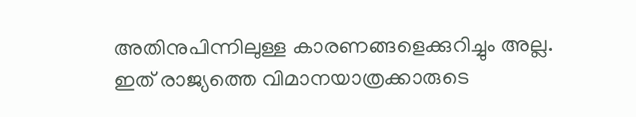അതിനുപിന്നിലുള്ള കാരണങ്ങളെക്കുറിച്ചും അല്ല. ഇത് രാജ്യത്തെ വിമാനയാത്രക്കാരുടെ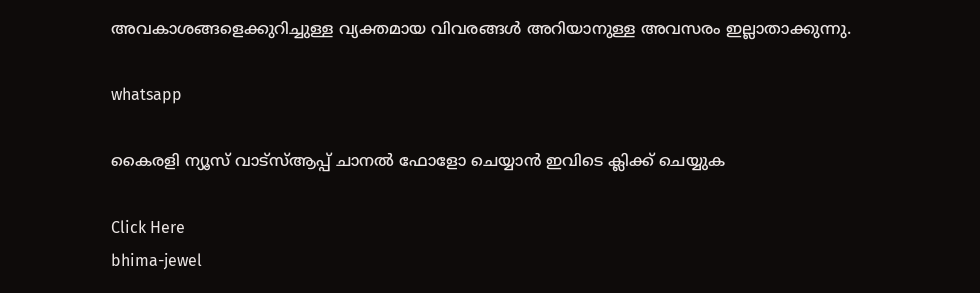അവകാശങ്ങളെക്കുറിച്ചുള്ള വ്യക്തമായ വിവരങ്ങള്‍ അറിയാനുള്ള അവസരം ഇല്ലാതാക്കുന്നു.

whatsapp

കൈരളി ന്യൂസ് വാട്‌സ്ആപ്പ് ചാനല്‍ ഫോളോ ചെയ്യാന്‍ ഇവിടെ ക്ലിക്ക് ചെയ്യുക

Click Here
bhima-jewel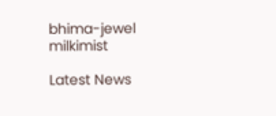bhima-jewel
milkimist

Latest News